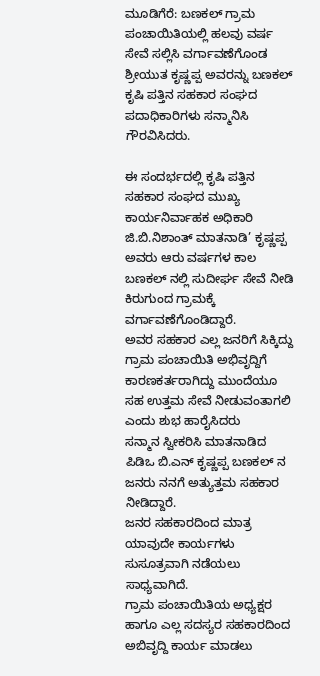ಮೂಡಿಗೆರೆ: ಬಣಕಲ್ ಗ್ರಾಮ ಪಂಚಾಯಿತಿಯಲ್ಲಿ ಹಲವು ವರ್ಷ ಸೇವೆ ಸಲ್ಲಿಸಿ ವರ್ಗಾವಣೆಗೊಂಡ ಶ್ರೀಯುತ ಕೃಷ್ಣಪ್ಪ ಅವರನ್ನು ಬಣಕಲ್ ಕೃಷಿ ಪತ್ತಿನ ಸಹಕಾರ ಸಂಘದ ಪದಾಧಿಕಾರಿಗಳು ಸನ್ಮಾನಿಸಿ ಗೌರವಿಸಿದರು.

ಈ ಸಂದರ್ಭದಲ್ಲಿ ಕೃಷಿ ಪತ್ತಿನ ಸಹಕಾರ ಸಂಘದ ಮುಖ್ಯ ಕಾರ್ಯನಿರ್ವಾಹಕ ಅಧಿಕಾರಿ ಜಿ.ಬಿ.ನಿಶಾಂತ್ ಮಾತನಾಡಿ’ ಕೃಷ್ಣಪ್ಪ ಅವರು ಆರು ವರ್ಷಗಳ ಕಾಲ ಬಣಕಲ್ ನಲ್ಲಿ ಸುದೀರ್ಘ ಸೇವೆ ನೀಡಿ ಕಿರುಗುಂದ ಗ್ರಾಮಕ್ಕೆ ವರ್ಗಾವಣೆಗೊಂಡಿದ್ದಾರೆ.
ಅವರ ಸಹಕಾರ ಎಲ್ಲ ಜನರಿಗೆ ಸಿಕ್ಕಿದ್ದು ಗ್ರಾಮ ಪಂಚಾಯಿತಿ ಅಭಿವೃದ್ದಿಗೆ ಕಾರಣಕರ್ತರಾಗಿದ್ದು ಮುಂದೆಯೂ ಸಹ ಉತ್ತಮ ಸೇವೆ ನೀಡುವಂತಾಗಲಿ ಎಂದು ಶುಭ ಹಾರೈಸಿದರು
ಸನ್ಮಾನ ಸ್ವೀಕರಿಸಿ ಮಾತನಾಡಿದ ಪಿಡಿಒ ಬಿ.ಎನ್ ಕೃಷ್ಣಪ್ಪ ಬಣಕಲ್ ನ ಜನರು ನನಗೆ ಅತ್ಯುತ್ತಮ ಸಹಕಾರ ನೀಡಿದ್ದಾರೆ.
ಜನರ ಸಹಕಾರದಿಂದ ಮಾತ್ರ ಯಾವುದೇ ಕಾರ್ಯಗಳು ಸುಸೂತ್ರವಾಗಿ ನಡೆಯಲು ಸಾಧ್ಯವಾಗಿದೆ.
ಗ್ರಾಮ ಪಂಚಾಯಿತಿಯ ಅಧ್ಯಕ್ಷರ ಹಾಗೂ ಎಲ್ಲ ಸದಸ್ಯರ ಸಹಕಾರದಿಂದ ಅಬಿವೃದ್ದಿ ಕಾರ್ಯ ಮಾಡಲು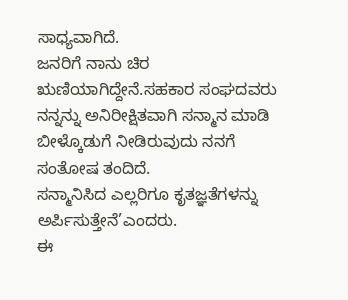ಸಾಧ್ಯವಾಗಿದೆ.
ಜನರಿಗೆ ನಾನು ಚಿರ ಋಣಿಯಾಗಿದ್ದೇನೆ.ಸಹಕಾರ ಸಂಘದವರು ನನ್ನನ್ನು ಅನಿರೀಕ್ಷಿತವಾಗಿ ಸನ್ಮಾನ ಮಾಡಿ ಬೀಳ್ಕೊಡುಗೆ ನೀಡಿರುವುದು ನನಗೆ ಸಂತೋಷ ತಂದಿದೆ.
ಸನ್ಮಾನಿಸಿದ ಎಲ್ಲರಿಗೂ ಕೃತಜ್ಞತೆಗಳನ್ನು ಅರ್ಪಿಸುತ್ತೇನೆ’ಎಂದರು.
ಈ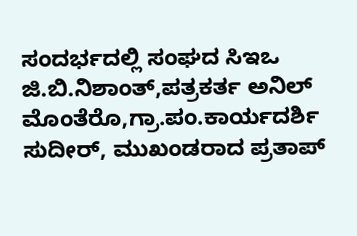ಸಂದರ್ಭದಲ್ಲಿ ಸಂಘದ ಸಿಇಒ ಜಿ.ಬಿ.ನಿಶಾಂತ್,ಪತ್ರಕರ್ತ ಅನಿಲ್ ಮೊಂತೆರೊ,ಗ್ರಾ.ಪಂ.ಕಾರ್ಯದರ್ಶಿ ಸುದೀರ್, ಮುಖಂಡರಾದ ಪ್ರತಾಪ್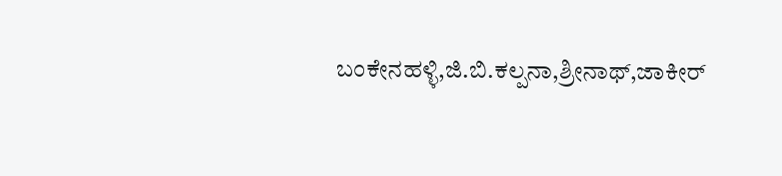ಬಂಕೇನಹಳ್ಳಿ,ಜಿ.ಬಿ.ಕಲ್ಪನಾ,ಶ್ರೀನಾಥ್,ಜಾಕೀರ್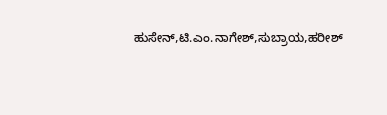ಹುಸೇನ್,ಟಿ.ಎಂ.ನಾಗೇಶ್,ಸುಬ್ರಾಯ,ಹರೀಶ್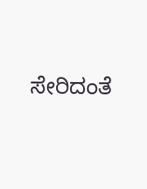ಸೇರಿದಂತೆ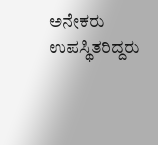ಅನೇಕರು ಉಪಸ್ಥಿತರಿದ್ದರು